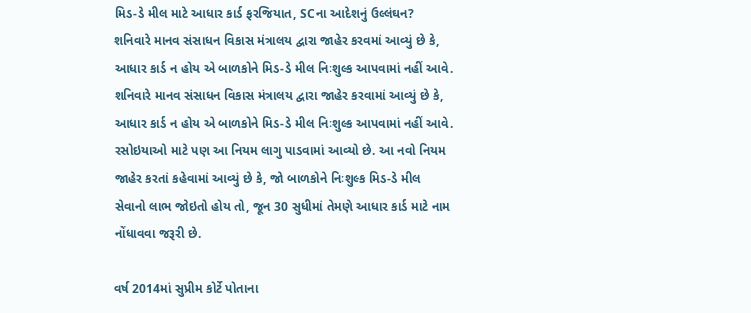મિડ-ડે મીલ માટે આધાર કાર્ડ ફરજિયાત, SCના આદેશનું ઉલ્લંઘન?
શનિવારે માનવ સંસાધન વિકાસ મંત્રાલય દ્વારા જાહેર કરવમાં આવ્યું છે કે, આધાર કાર્ડ ન હોય એ બાળકોને મિડ-ડે મીલ નિઃશુલ્ક આપવામાં નહીં આવે.
શનિવારે માનવ સંસાધન વિકાસ મંત્રાલય દ્વારા જાહેર કરવામાં આવ્યું છે કે, આધાર કાર્ડ ન હોય એ બાળકોને મિડ-ડે મીલ નિઃશુલ્ક આપવામાં નહીં આવે. રસોઇયાઓ માટે પણ આ નિયમ લાગુ પાડવામાં આવ્યો છે. આ નવો નિયમ જાહેર કરતાં કહેવામાં આવ્યું છે કે, જો બાળકોને નિઃશુલ્ક મિડ-ડે મીલ સેવાનો લાભ જોઇતો હોય તો, જૂન 30 સુધીમાં તેમણે આધાર કાર્ડ માટે નામ નોંધાવવા જરૂરી છે.

વર્ષ 2014માં સુપ્રીમ કોર્ટે પોતાના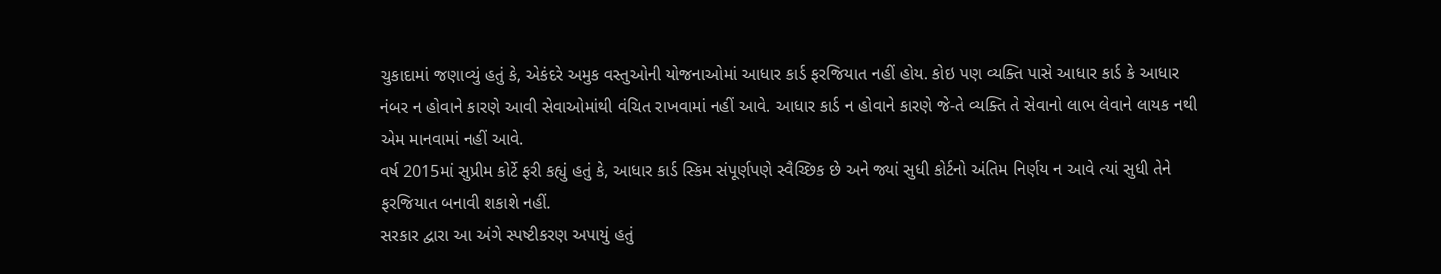ચુકાદામાં જણાવ્યું હતું કે, એકંદરે અમુક વસ્તુઓની યોજનાઓમાં આધાર કાર્ડ ફરજિયાત નહીં હોય. કોઇ પણ વ્યક્તિ પાસે આધાર કાર્ડ કે આધાર નંબર ન હોવાને કારણે આવી સેવાઓમાંથી વંચિત રાખવામાં નહીં આવે. આધાર કાર્ડ ન હોવાને કારણે જે-તે વ્યક્તિ તે સેવાનો લાભ લેવાને લાયક નથી એમ માનવામાં નહીં આવે.
વર્ષ 2015માં સુપ્રીમ કોર્ટે ફરી કહ્યું હતું કે, આધાર કાર્ડ સ્કિમ સંપૂર્ણપણે સ્વૈચ્છિક છે અને જ્યાં સુધી કોર્ટનો અંતિમ નિર્ણય ન આવે ત્યાં સુધી તેને ફરજિયાત બનાવી શકાશે નહીં.
સરકાર દ્વારા આ અંગે સ્પષ્ટીકરણ અપાયું હતું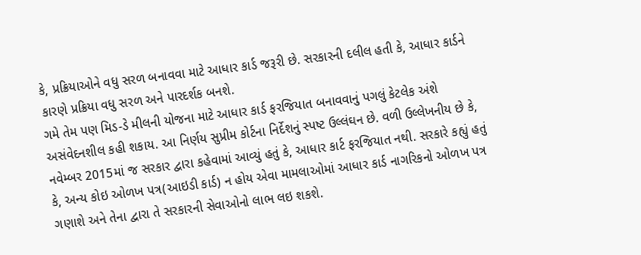કે, પ્રક્રિયાઓને વધુ સરળ બનાવવા માટે આધાર કાર્ડ જરૂરી છે. સરકારની દલીલ હતી કે, આધાર કાર્ડને કારણે પ્રક્રિયા વધુ સરળ અને પારદર્શક બનશે.
ગમે તેમ પણ મિડ-ડે મીલની યોજના માટે આધાર કાર્ડ ફરજિયાત બનાવવાનું પગલું કેટલેક અંશે અસંવેદનશીલ કહી શકાય. આ નિર્ણય સુપ્રીમ કોર્ટના નિર્દેશનું સ્પષ્ટ ઉલ્લંઘન છે. વળી ઉલ્લેખનીય છે કે, નવેમ્બર 2015માં જ સરકાર દ્વારા કહેવામાં આવ્યું હતું કે, આધાર કાર્ટ ફરજિયાત નથી. સરકારે કહ્યું હતું કે, અન્ય કોઇ ઓળખ પત્ર(આઇડી કાર્ડ) ન હોય એવા મામલાઓમાં આધાર કાર્ડ નાગરિકનો ઓળખ પત્ર ગણાશે અને તેના દ્વારા તે સરકારની સેવાઓનો લાભ લઇ શકશે.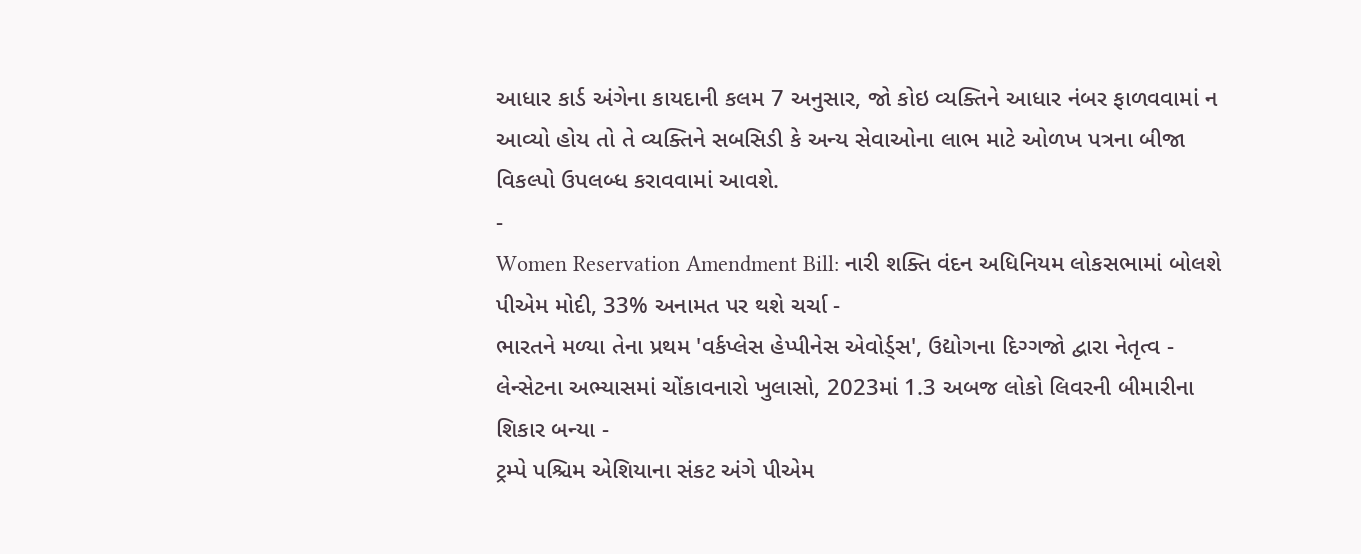આધાર કાર્ડ અંગેના કાયદાની કલમ 7 અનુસાર, જો કોઇ વ્યક્તિને આધાર નંબર ફાળવવામાં ન આવ્યો હોય તો તે વ્યક્તિને સબસિડી કે અન્ય સેવાઓના લાભ માટે ઓળખ પત્રના બીજા વિકલ્પો ઉપલબ્ધ કરાવવામાં આવશે.
-
Women Reservation Amendment Bill: નારી શક્તિ વંદન અધિનિયમ લોકસભામાં બોલશે પીએમ મોદી, 33% અનામત પર થશે ચર્ચા -
ભારતને મળ્યા તેના પ્રથમ 'વર્કપ્લેસ હેપ્પીનેસ એવોર્ડ્સ', ઉદ્યોગના દિગ્ગજો દ્વારા નેતૃત્વ -
લેન્સેટના અભ્યાસમાં ચોંકાવનારો ખુલાસો, 2023માં 1.3 અબજ લોકો લિવરની બીમારીના શિકાર બન્યા -
ટ્રમ્પે પશ્ચિમ એશિયાના સંકટ અંગે પીએમ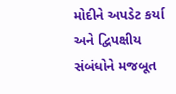મોદીને અપડેટ કર્યા અને દ્વિપક્ષીય સંબંધોને મજબૂત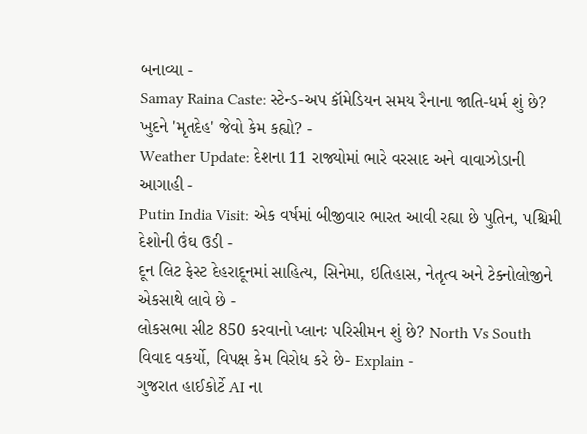બનાવ્યા -
Samay Raina Caste: સ્ટેન્ડ-અપ કૉમેડિયન સમય રૈનાના જાતિ-ધર્મ શું છે? ખુદને 'મૃતદેહ' જેવો કેમ કહ્યો? -
Weather Update: દેશના 11 રાજ્યોમાં ભારે વરસાદ અને વાવાઝોડાની આગાહી -
Putin India Visit: એક વર્ષમાં બીજીવાર ભારત આવી રહ્યા છે પુતિન, પશ્ચિમી દેશોની ઉંઘ ઉડી -
દૂન લિટ ફેસ્ટ દેહરાદૂનમાં સાહિત્ય, સિનેમા, ઇતિહાસ, નેતૃત્વ અને ટેક્નોલોજીને એકસાથે લાવે છે -
લોકસભા સીટ 850 કરવાનો પ્લાનઃ પરિસીમન શું છે? North Vs South વિવાદ વકર્યો, વિપક્ષ કેમ વિરોધ કરે છે- Explain -
ગુજરાત હાઈકોર્ટે AI ના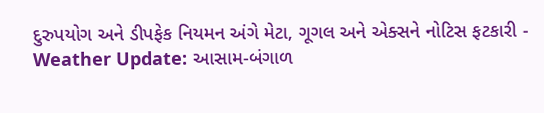દુરુપયોગ અને ડીપફેક નિયમન અંગે મેટા, ગૂગલ અને એક્સને નોટિસ ફટકારી -
Weather Update: આસામ-બંગાળ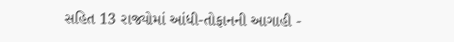સહિત 13 રાજ્યોમાં આંધી-તોફાનની આગાહી -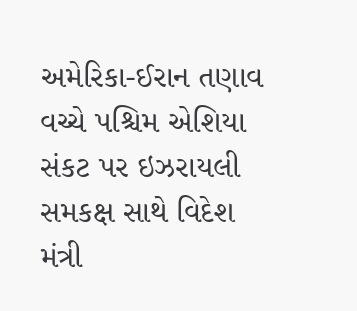અમેરિકા-ઈરાન તણાવ વચ્ચે પશ્ચિમ એશિયા સંકટ પર ઇઝરાયલી સમકક્ષ સાથે વિદેશ મંત્રી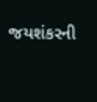જયશંકરની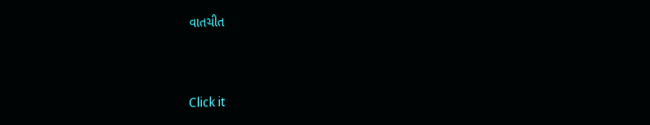વાતચીત



Click it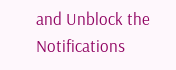and Unblock the Notifications